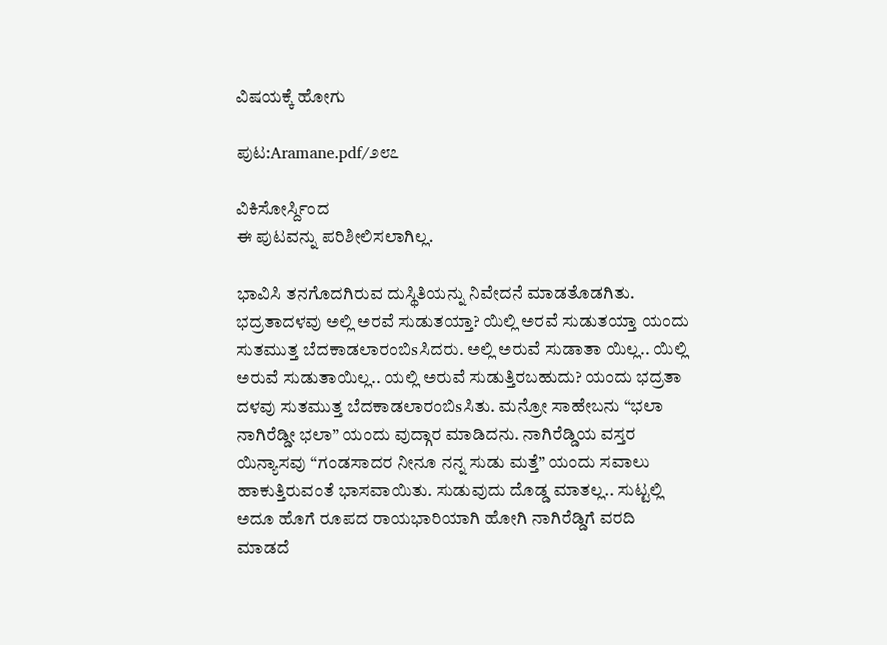ವಿಷಯಕ್ಕೆ ಹೋಗು

ಪುಟ:Aramane.pdf/೨೮೭

ವಿಕಿಸೋರ್ಸ್ದಿಂದ
ಈ ಪುಟವನ್ನು ಪರಿಶೀಲಿಸಲಾಗಿಲ್ಲ.

ಭಾವಿಸಿ ತನಗೊದಗಿರುವ ದುಸ್ಥಿತಿಯನ್ನು ನಿವೇದನೆ ಮಾಡತೊಡಗಿತು. ಭದ್ರತಾದಳವು ಅಲ್ಲಿ ಅರವೆ ಸುಡುತಯ್ತಾ? ಯಿಲ್ಲಿ ಅರವೆ ಸುಡುತಯ್ತಾ ಯಂದು ಸುತಮುತ್ತ ಬೆದಕಾಡಲಾರಂಬಿsಸಿದರು. ಅಲ್ಲಿ ಅರುವೆ ಸುಡಾತಾ ಯಿಲ್ಲ.. ಯಿಲ್ಲಿ ಅರುವೆ ಸುಡುತಾಯಿಲ್ಲ.. ಯಲ್ಲಿ ಅರುವೆ ಸುಡುತ್ತಿರಬಹುದು? ಯಂದು ಭದ್ರತಾ ದಳವು ಸುತಮುತ್ತ ಬೆದಕಾಡಲಾರಂಬಿsಸಿತು. ಮನ್ರೋ ಸಾಹೇಬನು “ಭಲಾ ನಾಗಿರೆಡ್ಡೀ ಭಲಾ” ಯಂದು ವುದ್ಗಾರ ಮಾಡಿದನು. ನಾಗಿರೆಡ್ಡಿಯ ವಸ್ತರ ಯಿನ್ಯಾಸವು “ಗಂಡಸಾದರ ನೀನೂ ನನ್ನ ಸುಡು ಮತ್ತೆ” ಯಂದು ಸವಾಲು ಹಾಕುತ್ತಿರುವಂತೆ ಭಾಸವಾಯಿತು. ಸುಡುವುದು ದೊಡ್ಡ ಮಾತಲ್ಲ.. ಸುಟ್ಟಲ್ಲಿ ಅದೂ ಹೊಗೆ ರೂಪದ ರಾಯಭಾರಿಯಾಗಿ ಹೋಗಿ ನಾಗಿರೆಡ್ಡಿಗೆ ವರದಿ ಮಾಡದೆ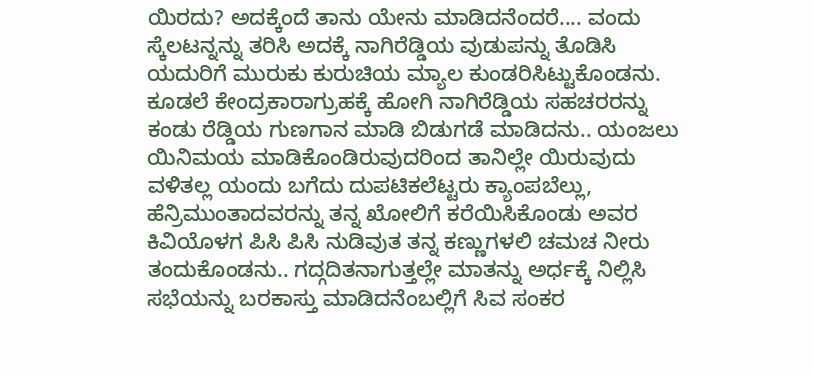ಯಿರದು? ಅದಕ್ಕೆಂದೆ ತಾನು ಯೇನು ಮಾಡಿದನೆಂದರೆ.... ವಂದು ಸ್ಕೆಲಟನ್ನನ್ನು ತರಿಸಿ ಅದಕ್ಕೆ ನಾಗಿರೆಡ್ಡಿಯ ವುಡುಪನ್ನು ತೊಡಿಸಿ ಯದುರಿಗೆ ಮುರುಕು ಕುರುಚಿಯ ಮ್ಯಾಲ ಕುಂಡರಿಸಿಟ್ಟುಕೊಂಡನು. ಕೂಡಲೆ ಕೇಂದ್ರಕಾರಾಗ್ರುಹಕ್ಕೆ ಹೋಗಿ ನಾಗಿರೆಡ್ಡಿಯ ಸಹಚರರನ್ನು ಕಂಡು ರೆಡ್ಡಿಯ ಗುಣಗಾನ ಮಾಡಿ ಬಿಡುಗಡೆ ಮಾಡಿದನು.. ಯಂಜಲು ಯಿನಿಮಯ ಮಾಡಿಕೊಂಡಿರುವುದರಿಂದ ತಾನಿಲ್ಲೇ ಯಿರುವುದು ವಳಿತಲ್ಲ ಯಂದು ಬಗೆದು ದುಪಟಿಕಲೆಟ್ಟರು ಕ್ಯಾಂಪಬೆಲ್ಲು, ಹೆನ್ರಿಮುಂತಾದವರನ್ನು ತನ್ನ ಖೋಲಿಗೆ ಕರೆಯಿಸಿಕೊಂಡು ಅವರ ಕಿವಿಯೊಳಗ ಪಿಸಿ ಪಿಸಿ ನುಡಿವುತ ತನ್ನ ಕಣ್ಣುಗಳಲಿ ಚಮಚ ನೀರು ತಂದುಕೊಂಡನು.. ಗದ್ಗದಿತನಾಗುತ್ತಲ್ಲೇ ಮಾತನ್ನು ಅರ್ಧಕ್ಕೆ ನಿಲ್ಲಿಸಿ ಸಭೆಯನ್ನು ಬರಕಾಸ್ತು ಮಾಡಿದನೆಂಬಲ್ಲಿಗೆ ಸಿವ ಸಂಕರ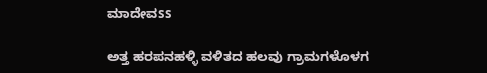ಮಾದೇವss

ಅತ್ತ ಹರಪನಹಳ್ಳಿ ವಳಿತದ ಹಲವು ಗ್ರಾಮಗಳೊಳಗ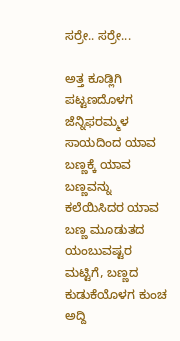ಸರ್ರೇ.. ಸರ್ರೇ...

ಅತ್ತ ಕೂಡ್ಲಿಗಿ ಪಟ್ಟಣದೊಳಗ ಜೆನ್ನಿಫರಮ್ಮಳ ಸಾಯದಿಂದ ಯಾವ ಬಣ್ಣಕ್ಕೆ ಯಾವ ಬಣ್ಣವನ್ನು ಕಲೆಯಿಸಿದರ ಯಾವ ಬಣ್ಣ ಮೂಡುತದ ಯಂಬುವಷ್ಟರ ಮಟ್ಟಿಗೆ, ಬಣ್ಣದ ಕುಡುಕೆಯೊಳಗ ಕುಂಚ ಅದ್ದಿ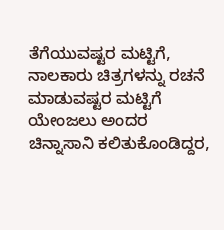ತೆಗೆಯುವಷ್ಟರ ಮಟ್ಟಿಗೆ, ನಾಲಕಾರು ಚಿತ್ರಗಳನ್ನು ರಚನೆ ಮಾಡುವಷ್ಟರ ಮಟ್ಟಿಗೆ ಯೇಂಜಲು ಅಂದರ ಚಿನ್ನಾಸಾನಿ ಕಲಿತುಕೊಂಡಿದ್ದರ,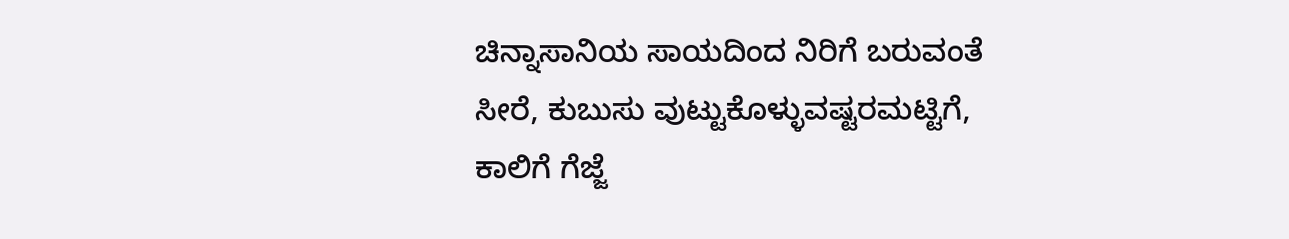ಚಿನ್ನಾಸಾನಿಯ ಸಾಯದಿಂದ ನಿರಿಗೆ ಬರುವಂತೆ ಸೀರೆ, ಕುಬುಸು ವುಟ್ಟುಕೊಳ್ಳುವಷ್ಟರಮಟ್ಟಿಗೆ, ಕಾಲಿಗೆ ಗೆಜ್ಜೆ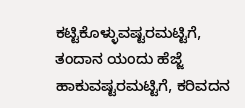ಕಟ್ಟಿಕೊಳ್ಳುವಷ್ಟರಮಟ್ಟಿಗೆ, ತಂದಾನ ಯಂದು ಹೆಜ್ಜೆ ಹಾಕುವಷ್ಟರಮಟ್ಟಿಗೆ, ಕರಿವದನ